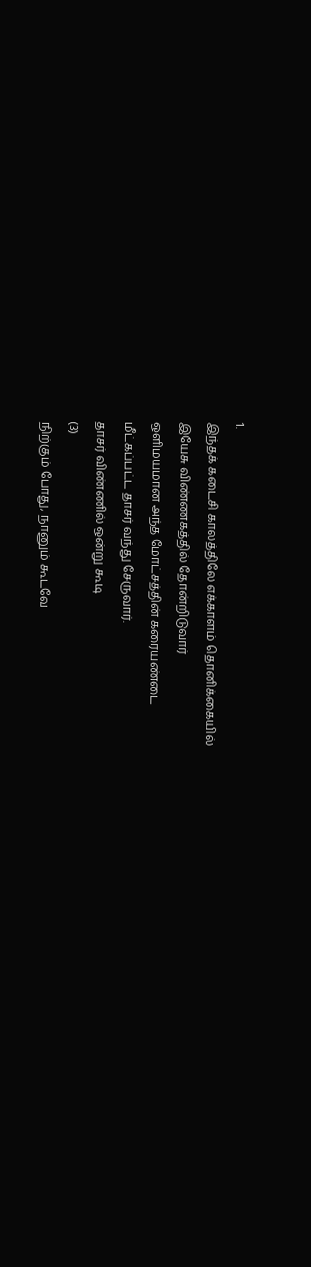1.
இந்தக் கடைசி காலத்திலே எக்காளம் தொனிக்கையில்
இயேசு விண்ணகத்தில் தோன்றிடுவார்
ஒளிமயமான அந்த மோட்சத்தின் கரையண்டை
மீட்கப்பட்ட தாசர் வந்து சேருவார்.
தாசர் விண்ணில் ஒன்று கூடி
(3)
நிற்கும் போது, நானும் கூடவே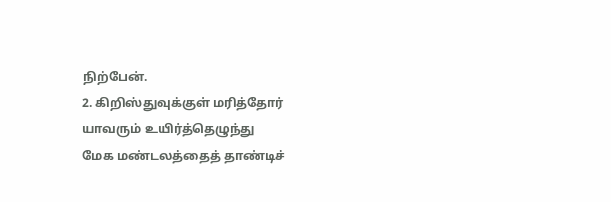நிற்பேன்.
2. கிறிஸ்துவுக்குள் மரித்தோர் யாவரும் உயிர்த்தெழுந்து
மேக மண்டலத்தைத் தாண்டிச்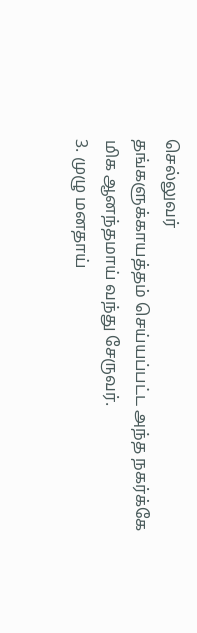செல்லுவர்
தங்களுக்காயத்தம் செய்யப்பட்ட அந்த நகர்க்கே
மிக ஆனந்தமாய் வந்து சேருவர்.
3. முழு மனதாய்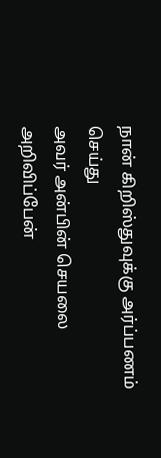நான் கிறிஸ்துவுக்கு அர்ப்பணம்
செய்து
அவர் அன்பின் செயலை அறிவிப்பேன்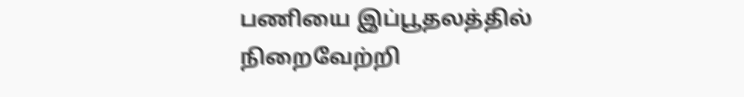பணியை இப்பூதலத்தில் நிறைவேற்றி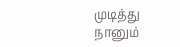முடித்து
நானும்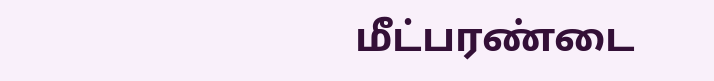மீட்பரண்டை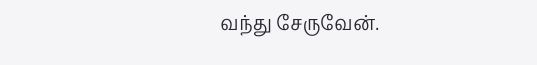வந்து சேருவேன்.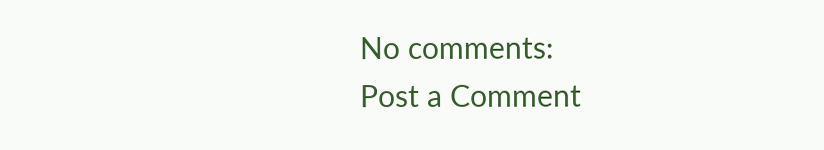No comments:
Post a Comment